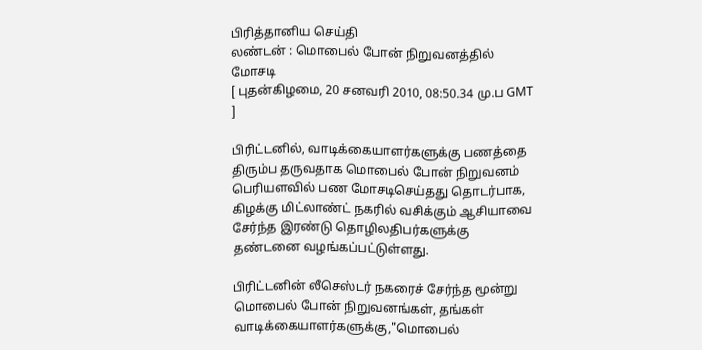பிரித்தானிய செய்தி
லண்டன் : மொபைல் போன் நிறுவனத்தில் மோசடி
[ புதன்கிழமை, 20 சனவரி 2010, 08:50.34 மு.ப GMT ]

பிரிட்டனில், வாடிக்கையாளர்களுக்கு பணத்தை திரும்ப தருவதாக மொபைல் போன் நிறுவனம் பெரியளவில் பண மோசடிசெய்தது தொடர்பாக, கிழக்கு மிட்லாண்ட் நகரில் வசிக்கும் ஆசியாவை சேர்ந்த இரண்டு தொழிலதிபர்களுக்கு தண்டனை வழங்கப்பட்டுள்ளது.

பிரிட்டனின் லீசெஸ்டர் நகரைச் சேர்ந்த மூன்று மொபைல் போன் நிறுவனங்கள், தங்கள் வாடிக்கையாளர்களுக்கு,"மொபைல்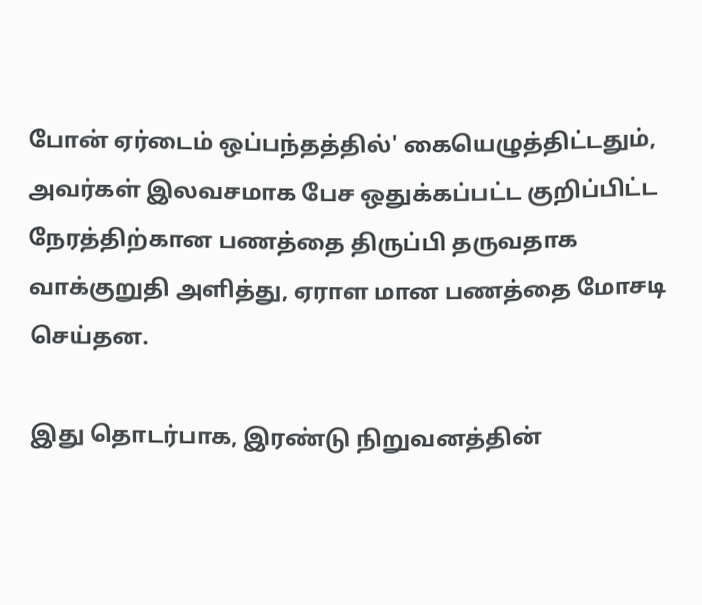போன் ஏர்டைம் ஒப்பந்தத்தில்' கையெழுத்திட்டதும், அவர்கள் இலவசமாக பேச ஒதுக்கப்பட்ட குறிப்பிட்ட நேரத்திற்கான பணத்தை திருப்பி தருவதாக வாக்குறுதி அளித்து, ஏராள மான பணத்தை மோசடி செய்தன.

இது தொடர்பாக, இரண்டு நிறுவனத்தின்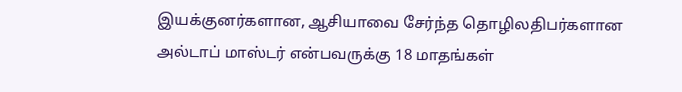இயக்குனர்களான, ஆசியாவை சேர்ந்த தொழிலதிபர்களான அல்டாப் மாஸ்டர் என்பவருக்கு 18 மாதங்கள்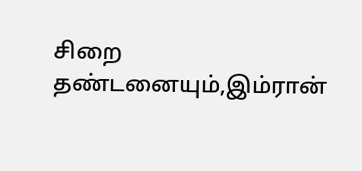சிறை தண்டனையும்,இம்ரான்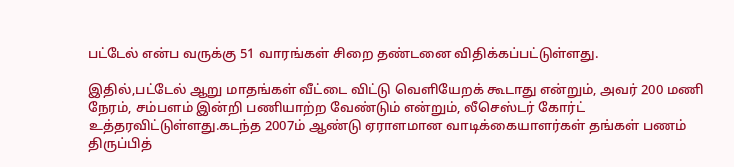பட்டேல் என்ப வருக்கு 51 வாரங்கள் சிறை தண்டனை விதிக்கப்பட்டுள்ளது.

இதில்,பட்டேல் ஆறு மாதங்கள் வீட்டை விட்டு வெளியேறக் கூடாது என்றும், அவர் 200 மணி நேரம், சம்பளம் இன்றி பணியாற்ற வேண்டும் என்றும், லீசெஸ்டர் கோர்ட் உத்தரவிட்டுள்ளது.கடந்த 2007ம் ஆண்டு ஏராளமான வாடிக்கையாளர்கள் தங்கள் பணம் திருப்பித்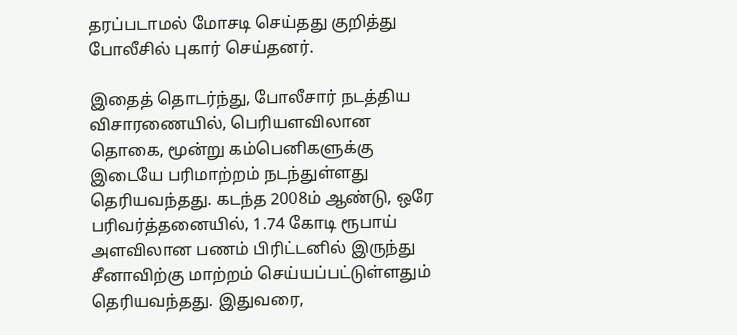தரப்படாமல் மோசடி செய்தது குறித்து போலீசில் புகார் செய்தனர்.

இதைத் தொடர்ந்து, போலீசார் நடத்திய விசாரணையில், பெரியளவிலான தொகை, மூன்று கம்பெனிகளுக்கு இடையே பரிமாற்றம் நடந்துள்ளது தெரியவந்தது. கடந்த 2008ம் ஆண்டு, ஒரே பரிவர்த்தனையில், 1.74 கோடி ரூபாய் அளவிலான பணம் பிரிட்டனில் இருந்து சீனாவிற்கு மாற்றம் செய்யப்பட்டுள்ளதும் தெரியவந்தது. இதுவரை,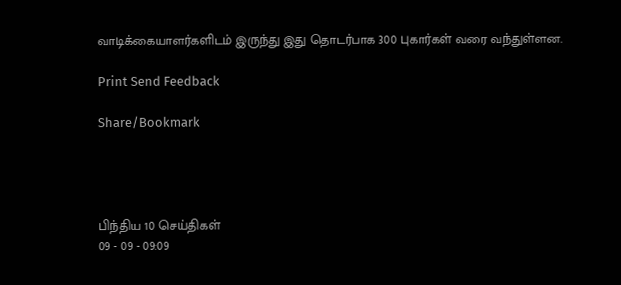வாடிக்கையாளர்களிடம் இருந்து இது தொடர்பாக 300 புகார்கள் வரை வந்துள்ளன.

Print Send Feedback

Share/Bookmark




பிந்திய 10 செய்திகள்
09 - 09 - 09:09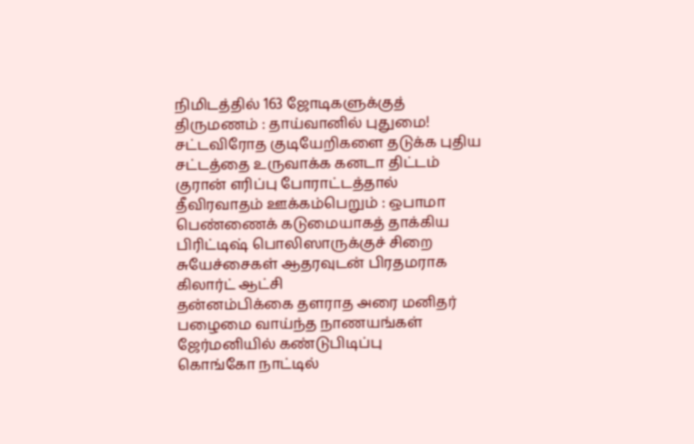நிமிடத்தில் 163 ஜோடிகளுக்குத் திருமணம் : தாய்வானில் புதுமை!
சட்டவிரோத குடியேறிகளை தடுக்க புதிய சட்டத்தை உருவாக்க கனடா திட்டம்
குரான் எரிப்பு போராட்டத்தால் தீவிரவாதம் ஊக்கம்பெறும் : ஒபாமா
பெண்ணைக் கடுமையாகத் தாக்கிய பிரிட்டிஷ் பொலிஸாருக்குச் சிறை
சுயேச்சைகள் ஆதரவுடன் பிரதமராக கிலார்ட் ஆட்சி
தன்னம்பிக்கை தளராத அரை மனிதர்
பழைமை வாய்ந்த நாணயங்கள் ஜேர்மனியில் கண்டுபிடிப்பு
கொங்கோ நாட்டில்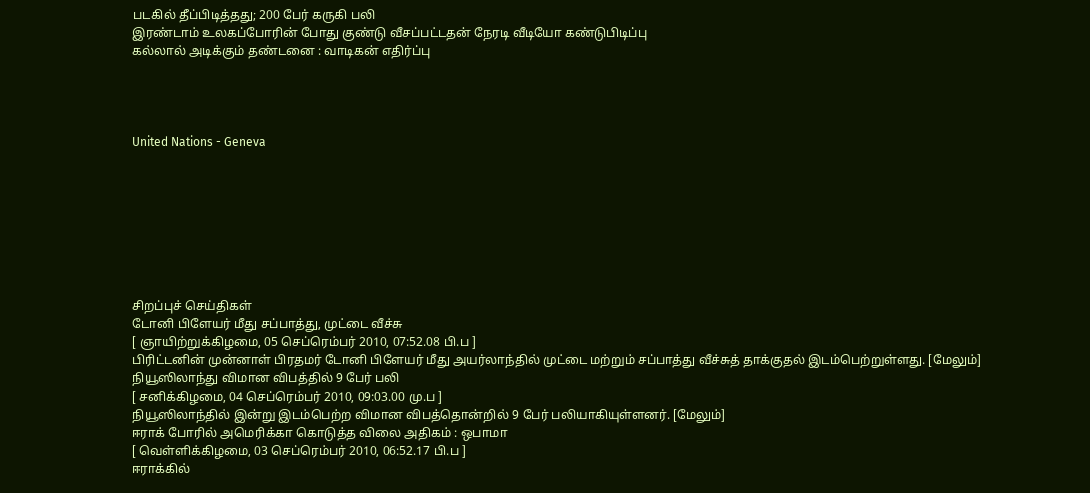படகில் தீப்பிடித்தது; 200 பேர் கருகி பலி
இரண்டாம் உலகப்போரின் போது குண்டு வீசப்பட்டதன் நேரடி வீடியோ கண்டுபிடிப்பு
கல்லால் அடிக்கும் தண்டனை : வாடிகன் எதிர்ப்பு




United Nations - Geneva








சிறப்புச் செய்திகள்
டோனி பிளேயர் மீது சப்பாத்து, முட்டை வீச்சு
[ ஞாயிற்றுக்கிழமை, 05 செப்ரெம்பர் 2010, 07:52.08 பி.ப ]
பிரிட்டனின் முன்னாள் பிரதமர் டோனி பிளேயர் மீது அயர்லாந்தில் முட்டை மற்றும் சப்பாத்து வீச்சுத் தாக்குதல் இடம்பெற்றுள்ளது. [மேலும்]
நியூஸிலாந்து விமான விபத்தில் 9 பேர் பலி
[ சனிக்கிழமை, 04 செப்ரெம்பர் 2010, 09:03.00 மு.ப ]
நியூஸிலாந்தில் இன்று இடம்பெற்ற விமான விபத்தொன்றில் 9 பேர் பலியாகியுள்ளனர். [மேலும்]
ஈராக் போரில் அமெரிக்கா கொடுத்த விலை அதிகம் : ஒபாமா
[ வெள்ளிக்கிழமை, 03 செப்ரெம்பர் 2010, 06:52.17 பி.ப ]
ஈராக்கில்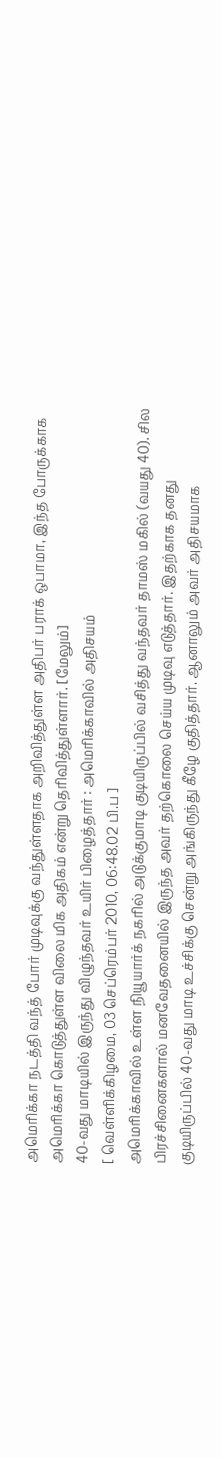அமெரிக்கா நடத்தி வந்த் போர் முடிவுக்கு வந்துள்ளதாக அறிவித்துள்ள அதிபர் பராக் ஒபாமா, இந்த போருக்காக அமெரிக்கா கொடுத்துள்ள விலை மிக அதிகம் என்று தெரிவித்துள்ளார். [மேலும்]
40-வது மாடியில் இருந்து விழுந்தவர் உயிர் பிழைத்தார் : அமெரிக்காவில் அதிசயம்
[ வெள்ளிக்கிழமை, 03 செப்ரெம்பர் 2010, 06:48.02 பி.ப ]
அமெரிக்காவில் உள்ள நியூயார்க் நகரில் அடுக்குமாடி குடியிருப்பில் வசித்து வந்தவர் தாமஸ் மகில் (வயது 40). சில பிரச்சினைகளால் மனவேதனையில் இருந்த அவர் தற்கொலை செய்ய முடிவு எடுத்தார். இதற்காக தனது குடியிருப்பில் 40-வது மாடி உச்சிக்கு சென்று அங்கிருந்து கீழே குதித்தார். ஆனாலும் அவர் அதிசயமாக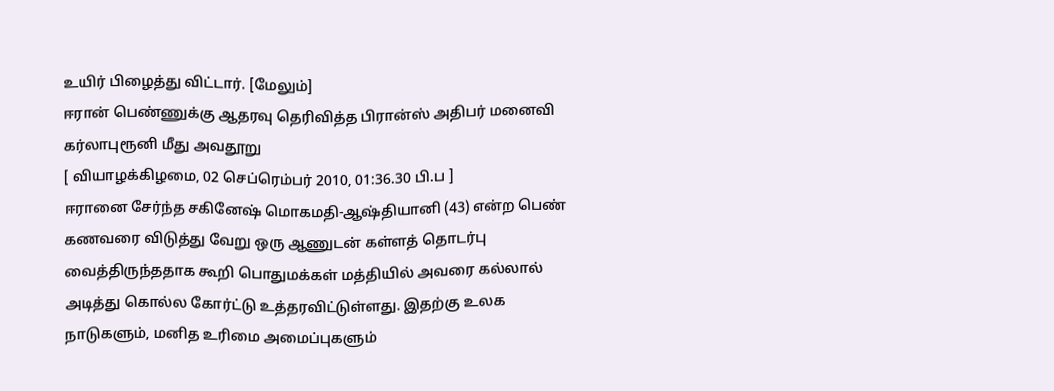உயிர் பிழைத்து விட்டார். [மேலும்]
ஈரான் பெண்ணுக்கு ஆதரவு தெரிவித்த பிரான்ஸ் அதிபர் மனைவி கர்லாபுரூனி மீது அவதூறு
[ வியாழக்கிழமை, 02 செப்ரெம்பர் 2010, 01:36.30 பி.ப ]
ஈரானை சேர்ந்த சகினேஷ் மொகமதி-ஆஷ்தியானி (43) என்ற பெண் கணவரை விடுத்து வேறு ஒரு ஆணுடன் கள்ளத் தொடர்பு வைத்திருந்ததாக கூறி பொதுமக்கள் மத்தியில் அவரை கல்லால் அடித்து கொல்ல கோர்ட்டு உத்தரவிட்டுள்ளது. இதற்கு உலக நாடுகளும், மனித உரிமை அமைப்புகளும்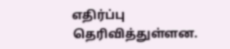எதிர்ப்பு தெரிவித்துள்ளன.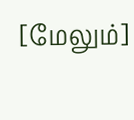[மேலும்]